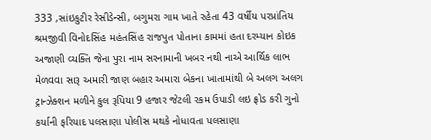333 ,સાંઇકુટીર રેસીડેન્સી, બગુમરા ગામ ખાતે રહેતા 43 વર્ષીય પરપ્રાંતિય શ્રમજીવી વિનોદસિંહ મહંતસિંહ રાજપુત પોતાના કામમાં હતા દરમ્યાન કોઇક અજાણી વ્યક્તિ જેના પુરા નામ સરનામાની ખબર નથી નાએ આર્થિક લાભ મેળવવા સારૂ અમારી જાણ બહાર અમારા બેકના ખાતામાંથી બે અલગ અલગ ટ્રાન્ઝેક્શન મળીને કુલ રૂપિયા 9 હજાર જેટલી રકમ ઉપાડી લઇ ફ્રોડ કરી ગુનો કર્યાની ફરિયાદ પલસાણા પોલીસ મથકે નોધાવતા પલસાણા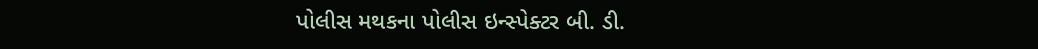પોલીસ મથકના પોલીસ ઇન્સ્પેક્ટર બી. ડી.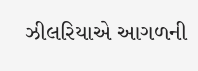ઝીલરિયાએ આગળની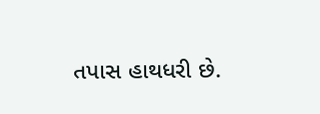તપાસ હાથધરી છે.